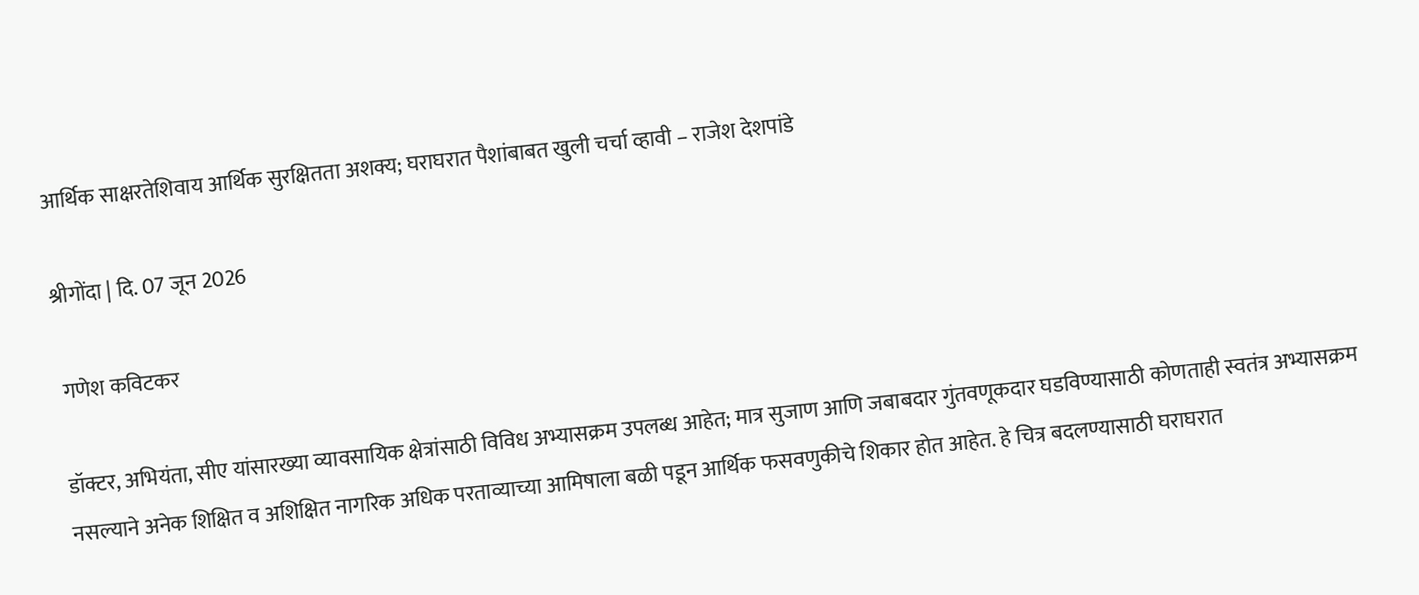आर्थिक साक्षरतेशिवाय आर्थिक सुरक्षितता अशक्य; घराघरात पैशांबाबत खुली चर्चा व्हावी – राजेश देशपांडे

श्रीगोंदा | दि. 07 जून 2026

 गणेश कविटकर

डॉक्टर, अभियंता, सीए यांसारख्या व्यावसायिक क्षेत्रांसाठी विविध अभ्यासक्रम उपलब्ध आहेत; मात्र सुजाण आणि जबाबदार गुंतवणूकदार घडविण्यासाठी कोणताही स्वतंत्र अभ्यासक्रम नसल्याने अनेक शिक्षित व अशिक्षित नागरिक अधिक परताव्याच्या आमिषाला बळी पडून आर्थिक फसवणुकीचे शिकार होत आहेत. हे चित्र बदलण्यासाठी घराघरात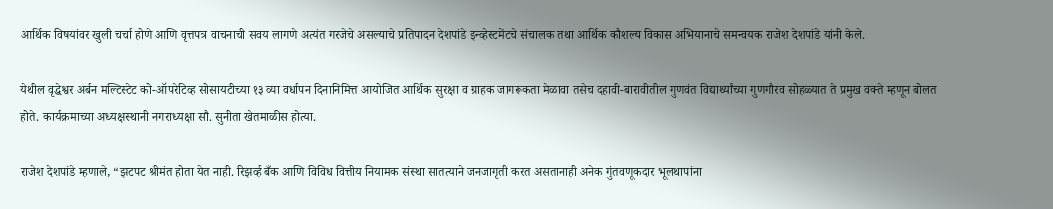आर्थिक विषयांवर खुली चर्चा होणे आणि वृत्तपत्र वाचनाची सवय लागणे अत्यंत गरजेचे असल्याचे प्रतिपादन देशपांडे इन्व्हेस्टमेंटचे संचालक तथा आर्थिक कौशल्य विकास अभियानाचे समन्वयक राजेश देशपांडे यांनी केले.

येथील वृद्धेश्वर अर्बन मल्टिस्टेट को-ऑपरेटिव्ह सोसायटीच्या १३ व्या वर्धापन दिनानिमित्त आयोजित आर्थिक सुरक्षा व ग्राहक जागरूकता मेळावा तसेच दहावी-बारावीतील गुणवंत विद्यार्थ्यांच्या गुणगौरव सोहळ्यात ते प्रमुख वक्ते म्हणून बोलत होते. कार्यक्रमाच्या अध्यक्षस्थानी नगराध्यक्षा सौ. सुनीता खेतमाळीस होत्या.

राजेश देशपांडे म्हणाले, “झटपट श्रीमंत होता येत नाही. रिझर्व्ह बँक आणि विविध वित्तीय नियामक संस्था सातत्याने जनजागृती करत असतानाही अनेक गुंतवणूकदार भूलथापांना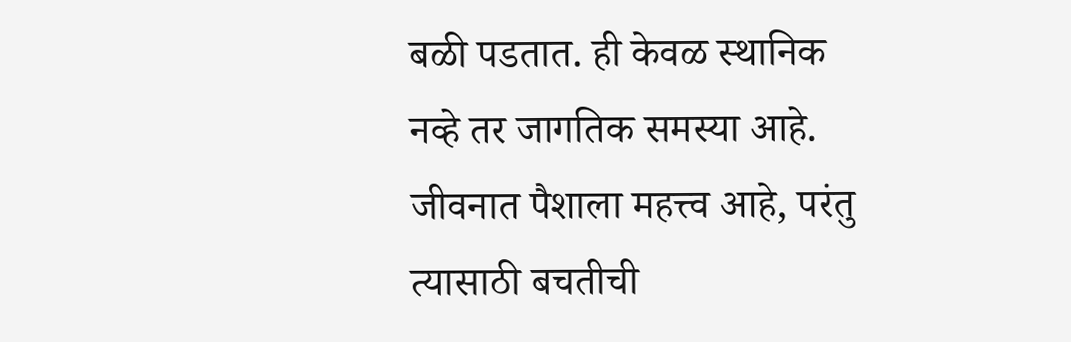बळी पडतात. ही केवळ स्थानिक नव्हे तर जागतिक समस्या आहे. जीवनात पैशाला महत्त्व आहे, परंतु त्यासाठी बचतीची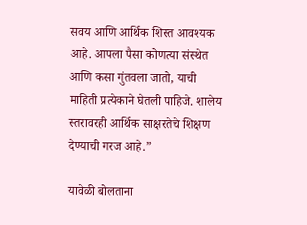सवय आणि आर्थिक शिस्त आवश्यक आहे. आपला पैसा कोणत्या संस्थेत आणि कसा गुंतवला जातो, याची माहिती प्रत्येकाने घेतली पाहिजे. शालेय स्तरावरही आर्थिक साक्षरतेचे शिक्षण देण्याची गरज आहे.”

यावेळी बोलताना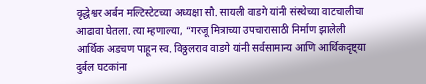वृद्धेश्वर अर्बन मल्टिस्टेटच्या अध्यक्षा सौ. सायली वाडगे यांनी संस्थेच्या वाटचालीचा आढावा घेतला. त्या म्हणाल्या, “गरजू मित्राच्या उपचारासाठी निर्माण झालेली आर्थिक अडचण पाहून स्व. विठ्ठलराव वाडगे यांनी सर्वसामान्य आणि आर्थिकदृष्ट्या दुर्बल घटकांना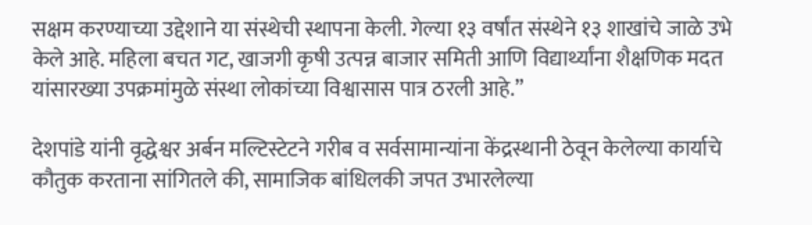सक्षम करण्याच्या उद्देशाने या संस्थेची स्थापना केली. गेल्या १३ वर्षांत संस्थेने १३ शाखांचे जाळे उभे केले आहे. महिला बचत गट, खाजगी कृषी उत्पन्न बाजार समिती आणि विद्यार्थ्यांना शैक्षणिक मदत यांसारख्या उपक्रमांमुळे संस्था लोकांच्या विश्वासास पात्र ठरली आहे.”

देशपांडे यांनी वृद्धेश्वर अर्बन मल्टिस्टेटने गरीब व सर्वसामान्यांना केंद्रस्थानी ठेवून केलेल्या कार्याचे कौतुक करताना सांगितले की, सामाजिक बांधिलकी जपत उभारलेल्या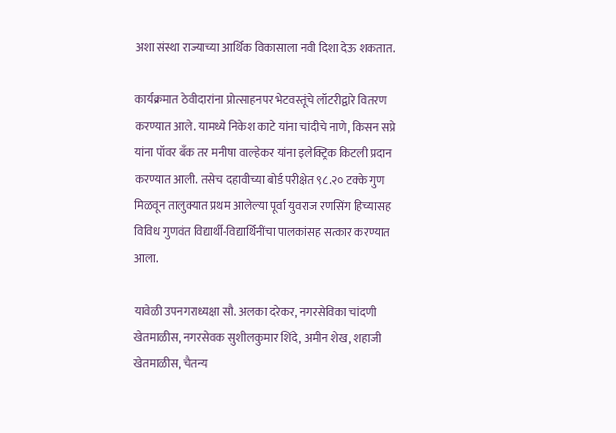अशा संस्था राज्याच्या आर्थिक विकासाला नवी दिशा देऊ शकतात.

कार्यक्रमात ठेवीदारांना प्रोत्साहनपर भेटवस्तूंचे लॉटरीद्वारे वितरण करण्यात आले. यामध्ये निकेश काटे यांना चांदीचे नाणे, किसन सप्रे यांना पॉवर बँक तर मनीषा वाल्हेकर यांना इलेक्ट्रिक किटली प्रदान करण्यात आली. तसेच दहावीच्या बोर्ड परीक्षेत ९८.२० टक्के गुण मिळवून तालुक्यात प्रथम आलेल्या पूर्वा युवराज रणसिंग हिच्यासह विविध गुणवंत विद्यार्थी-विद्यार्थिनींचा पालकांसह सत्कार करण्यात आला.

यावेळी उपनगराध्यक्षा सौ. अलका दरेकर, नगरसेविका चांदणी खेतमाळीस, नगरसेवक सुशीलकुमार शिंदे, अमीन शेख, शहाजी खेतमाळीस, चैतन्य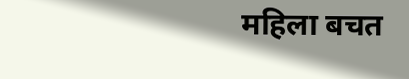महिला बचत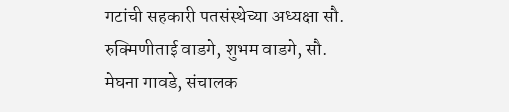गटांची सहकारी पतसंस्थेच्या अध्यक्षा सौ. रुक्मिणीताई वाडगे, शुभम वाडगे, सौ. मेघना गावडे, संचालक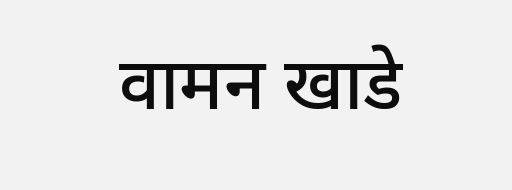वामन खाडे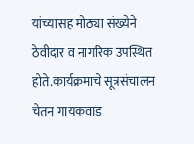यांच्यासह मोठ्या संख्येने ठेवीदार व नागरिक उपस्थित होते.कार्यक्रमाचे सूत्रसंचालन चेतन गायकवाड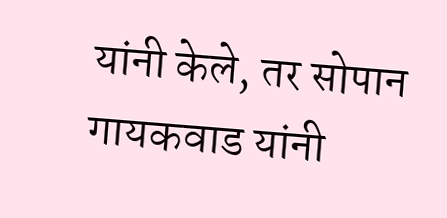यांनी केले, तर सोपान गायकवाड यांनी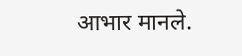आभार मानले.